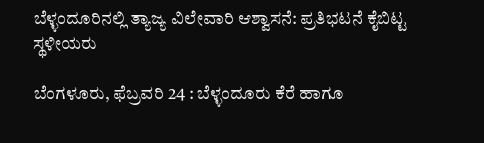ಬೆಳ್ಳಂದೂರಿನಲ್ಲಿ ತ್ಯಾಜ್ಯ ವಿಲೇವಾರಿ ಆಶ್ವಾಸನೆ: ಪ್ರತಿಭಟನೆ ಕೈಬಿಟ್ಟ ಸ್ಥಳೀಯರು

ಬೆಂಗಳೂರು, ಫೆಬ್ರವರಿ 24 : ಬೆಳ್ಳಂದೂರು ಕೆರೆ ಹಾಗೂ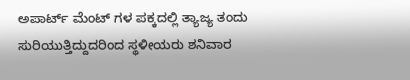ಅಪಾರ್ಟ್ ಮೆಂಟ್ ಗಳ ಪಕ್ಕದಲ್ಲಿ ತ್ಯಾಜ್ಯ ತಂದು ಸುರಿಯುತ್ತಿದ್ದುದರಿಂದ ಸ್ಥಳೀಯರು ಶನಿವಾರ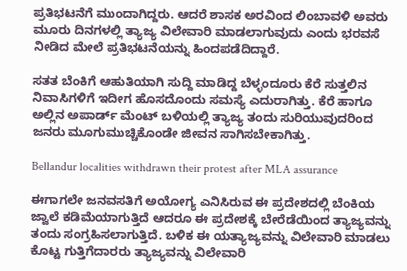ಪ್ರತಿಭಟನೆಗೆ ಮುಂದಾಗಿದ್ದರು. ಆದರೆ ಶಾಸಕ ಅರವಿಂದ ಲಿಂಬಾವಳಿ ಅವರು ಮೂರು ದಿನಗಳಲ್ಲಿ ತ್ಯಾಜ್ಯ ವಿಲೇವಾರಿ ಮಾಡಲಾಗುವುದು ಎಂದು ಭರವಸೆ ನೀಡಿದ ಮೇಲೆ ಪ್ರತಿಭಟನೆಯನ್ನು ಹಿಂದಪಡೆದಿದ್ದಾರೆ.

ಸತತ ಬೆಂಕಿಗೆ ಆಹುತಿಯಾಗಿ ಸುದ್ದಿ ಮಾಡಿದ್ದ ಬೆಳ್ಳಂದೂರು ಕೆರೆ ಸುತ್ತಲಿನ ನಿವಾಸಿಗಳಿಗೆ ಇದೀಗ ಹೊಸದೊಂದು ಸಮಸ್ಯೆ ಎದುರಾಗಿತ್ತು. ಕೆರೆ ಹಾಗೂ ಅಲ್ಲಿನ ಅಪಾರ್ಡ್ ಮೆಂಟ್ ಬಳಿಯಲ್ಲಿ ತ್ಯಾಜ್ಯ ತಂದು ಸುರಿಯುವುದರಿಂದ ಜನರು ಮೂಗುಮುಚ್ಚಿಕೊಂಡೇ ಜೀವನ ಸಾಗಿಸಬೇಕಾಗಿತ್ತು.

Bellandur localities withdrawn their protest after MLA assurance

ಈಗಾಗಲೇ ಜನವಸತಿಗೆ ಅಯೋಗ್ಯ ಎನಿಸಿರುವ ಈ ಪ್ರದೇಶದಲ್ಲಿ ಬೆಂಕಿಯ ಜ್ವಾಲೆ ಕಡಿಮೆಯಾಗುತ್ತಿದೆ ಆದರೂ ಈ ಪ್ರದೇಶಕ್ಕೆ ಬೇರೆಡೆಯಿಂದ ತ್ಯಾಜ್ಯವನ್ನು ತಂದು ಸಂಗ್ರಹಿಸಲಾಗುತ್ತಿದೆ. ಬಳಿಕ ಈ ಯತ್ಯಾಜ್ಯವನ್ನು ವಿಲೇವಾರಿ ಮಾಡಲು ಕೊಟ್ಟ ಗುತ್ತಿಗೆದಾರರು ತ್ಯಾಜ್ಯವನ್ನು ವಿಲೇವಾರಿ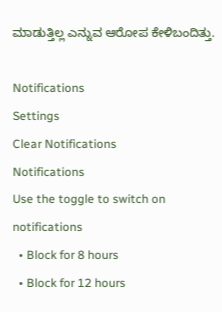ಮಾಡುತ್ತಿಲ್ಲ ಎನ್ನುವ ಆರೋಪ ಕೇಳಿಬಂದಿತ್ತು.

Notifications
Settings
Clear Notifications
Notifications
Use the toggle to switch on notifications
  • Block for 8 hours
  • Block for 12 hours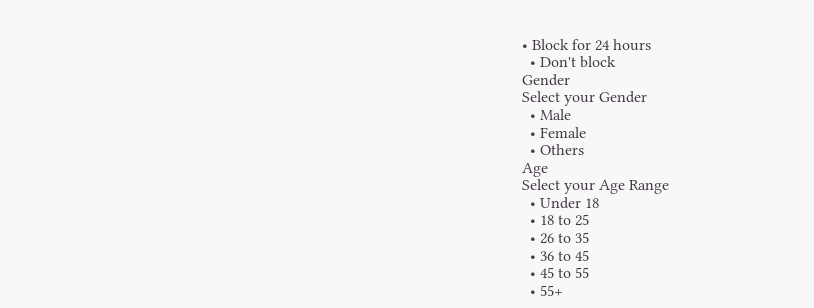• Block for 24 hours
  • Don't block
Gender
Select your Gender
  • Male
  • Female
  • Others
Age
Select your Age Range
  • Under 18
  • 18 to 25
  • 26 to 35
  • 36 to 45
  • 45 to 55
  • 55+